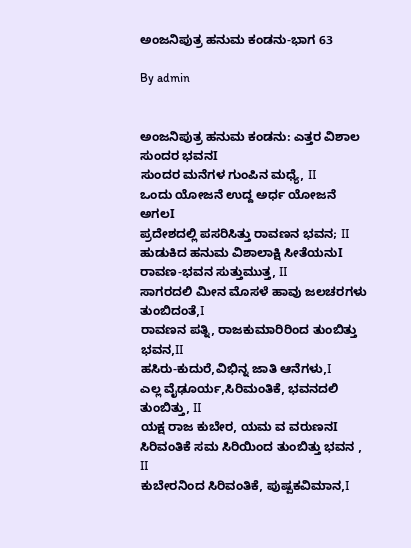ಅಂಜನಿಪುತ್ರ ಹನುಮ ಕಂಡನು-ಭಾಗ 63

By admin


ಅಂಜನಿಪುತ್ರ ಹನುಮ ಕಂಡನು: ಎತ್ತರ ವಿಶಾಲ ಸುಂದರ ಭವನI
ಸುಂದರ ಮನೆಗಳ ಗುಂಪಿನ ಮಧ್ಯೆ, II
ಒಂದು ಯೋಜನೆ ಉದ್ದ ಅರ್ಧ ಯೋಜನೆ ಅಗಲI
ಪ್ರದೇಶದಲ್ಲಿ ಪಸರಿಸಿತ್ತು ರಾವಣನ ಭವನ; II
ಹುಡುಕಿದ ಹನುಮ ವಿಶಾಲಾಕ್ಷಿ ಸೀತೆಯನುI
ರಾವಣ-ಭವನ ಸುತ್ತುಮುತ್ತ, II
ಸಾಗರದಲಿ ಮೀನ ಮೊಸಳೆ ಹಾವು ಜಲಚರಗಳು ತುಂಬಿದಂತೆ,I
ರಾವಣನ ಪತ್ನಿ, ರಾಜಕುಮಾರಿರಿಂದ ತುಂಬಿತ್ತು ಭವನ,II
ಹಸಿರು-ಕುದುರೆ,ವಿಭಿನ್ನ ಜಾತಿ ಆನೆಗಳು,I
ಎಲ್ಲ ವೈಢೂರ್ಯ,ಸಿರಿಮಂತಿಕೆ, ಭವನದಲಿ ತುಂಬಿತ್ತು, II
ಯಕ್ಷ ರಾಜ ಕುಬೇರ, ಯಮ ವ ವರುಣನI
ಸಿರಿವಂತಿಕೆ ಸಮ ಸಿರಿಯಿಂದ ತುಂಬಿತ್ತು ಭವನ , II
ಕುಬೇರನಿಂದ ಸಿರಿವಂತಿಕೆ, ಪುಷ್ಪಕವಿಮಾನ,I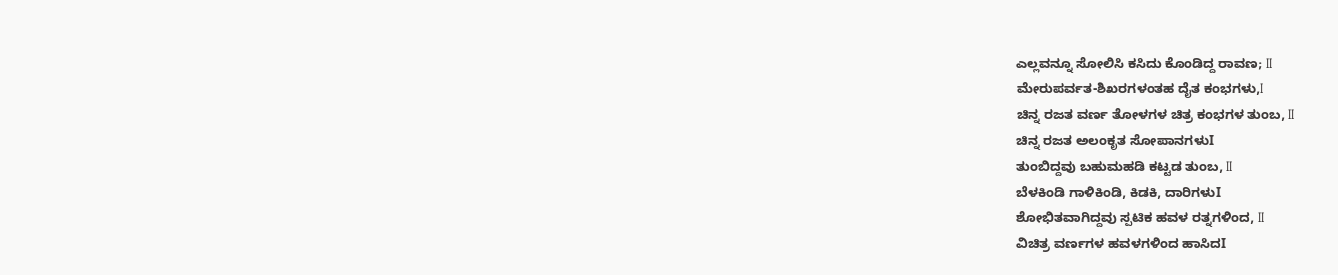ಎಲ್ಲವನ್ನೂ ಸೋಲಿಸಿ ಕಸಿದು ಕೊಂಡಿದ್ದ ರಾವಣ; II
ಮೇರುಪರ್ವತ-ಶಿಖರಗಳಂತಹ ದೈತ ಕಂಭಗಳು,I
ಚಿನ್ನ ರಜತ ವರ್ಣ ತೋಳಗಳ ಚಿತ್ರ ಕಂಭಗಳ ತುಂಬ, II
ಚಿನ್ನ ರಜತ ಅಲಂಕೃತ ಸೋಪಾನಗಳುI
ತುಂಬಿದ್ದವು ಬಹುಮಹಡಿ ಕಟ್ಟಡ ತುಂಬ, II
ಬೆಳಕಿಂಡಿ ಗಾಳಿಕಿಂಡಿ, ಕಿಡಕಿ, ದಾರಿಗಳುI
ಶೋಭಿತವಾಗಿದ್ದವು ಸ್ಪಟಿಕ ಹವಳ ರತ್ನಗಳಿಂದ, II
ವಿಚಿತ್ರ ವರ್ಣಗಳ ಹವಳಗಳಿಂದ ಹಾಸಿದI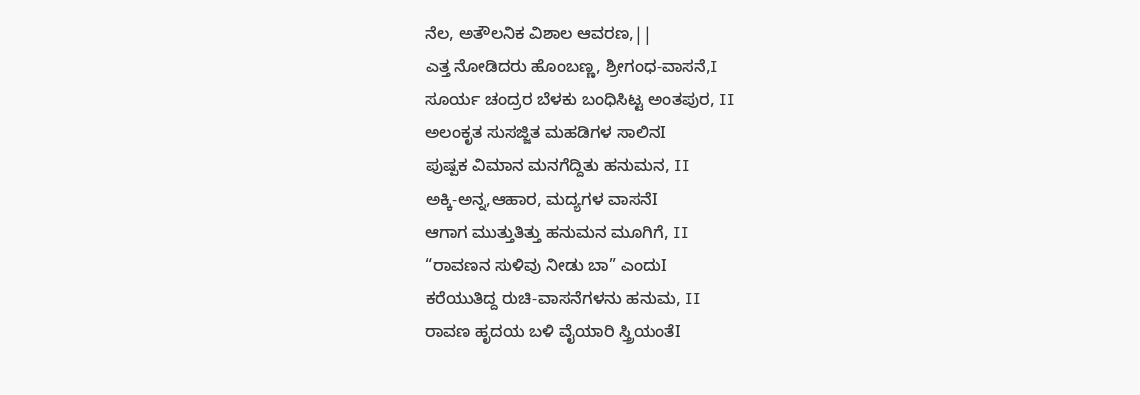ನೆಲ, ಅತೌಲನಿಕ ವಿಶಾಲ ಆವರಣ,||
ಎತ್ತ ನೋಡಿದರು ಹೊಂಬಣ್ಣ, ಶ್ರೀಗಂಧ-ವಾಸನೆ,I
ಸೂರ್ಯ ಚಂದ್ರರ ಬೆಳಕು ಬಂಧಿಸಿಟ್ಟ ಅಂತಪುರ, II
ಅಲಂಕೃತ ಸುಸಜ್ಜಿತ ಮಹಡಿಗಳ ಸಾಲಿನI
ಪುಷ್ಪಕ ವಿಮಾನ ಮನಗೆದ್ದಿತು ಹನುಮನ, II
ಅಕ್ಕಿ-ಅನ್ನ,ಆಹಾರ, ಮದ್ಯಗಳ ವಾಸನೆI
ಆಗಾಗ ಮುತ್ತುತಿತ್ತು ಹನುಮನ ಮೂಗಿಗೆ, II
“ರಾವಣನ ಸುಳಿವು ನೀಡು ಬಾ” ಎಂದುI
ಕರೆಯುತಿದ್ದ ರುಚಿ-ವಾಸನೆಗಳನು ಹನುಮ, II
ರಾವಣ ಹೃದಯ ಬಳಿ ವೈಯಾರಿ ಸ್ತ್ರಿಯಂತೆI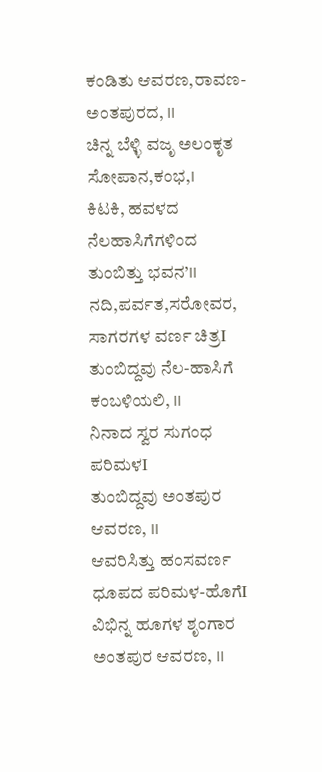ಕಂಡಿತು ಆವರಣ,ರಾವಣ-ಅಂತಪುರದ, II
ಚಿನ್ನ ಬೆಳ್ಳಿ ವಜೃ ಅಲಂಕೃತ ಸೋಪಾನ,ಕಂಭ,I
ಕಿಟಕಿ, ಹವಳದ ನೆಲಹಾಸಿಗೆಗಳಿಂದ ತುಂಬಿತ್ತು ಭವನ’II
ನದಿ,ಪರ್ವತ,ಸರೋವರ, ಸಾಗರಗಳ ವರ್ಣ ಚಿತ್ರI
ತುಂಬಿದ್ದವು ನೆಲ-ಹಾಸಿಗೆ ಕಂಬಳಿಯಲಿ, II
ನಿನಾದ ಸ್ವರ ಸುಗಂಧ ಪರಿಮಳI
ತುಂಬಿದ್ದವು ಅಂತಪುರ ಆವರಣ, II
ಆವರಿಸಿತ್ತು ಹಂಸವರ್ಣ ಧೂಪದ ಪರಿಮಳ-ಹೊಗೆI
ವಿಭಿನ್ನ ಹೂಗಳ ಶೃಂಗಾರ ಅಂತಪುರ ಆವರಣ, II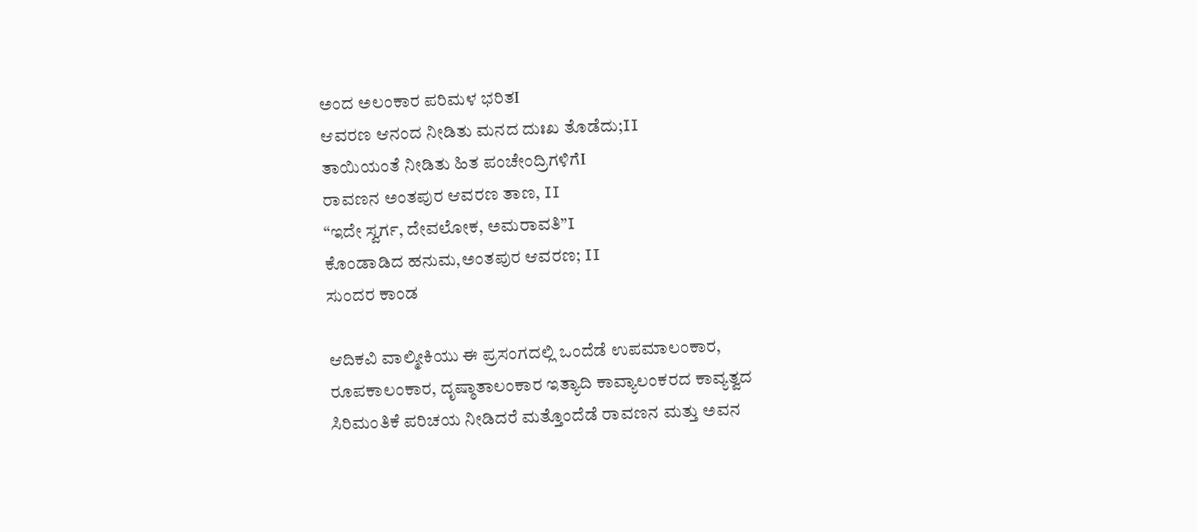ಅಂದ ಅಲಂಕಾರ ಪರಿಮಳ ಭರಿತI
ಆವರಣ ಆನಂದ ನೀಡಿತು ಮನದ ದುಃಖ ತೊಡೆದು;II
ತಾಯಿಯಂತೆ ನೀಡಿತು ಹಿತ ಪಂಚೇಂದ್ರಿಗಳಿಗೆI
ರಾವಣನ ಅಂತಪುರ ಆವರಣ ತಾಣ, II
“ಇದೇ ಸ್ವರ್ಗ, ದೇವಲೋಕ, ಅಮರಾವತಿ”I
ಕೊಂಡಾಡಿದ ಹನುಮ,ಅಂತಪುರ ಆವರಣ; II
ಸುಂದರ ಕಾಂಡ

ಆದಿಕವಿ ವಾಲ್ಮೀಕಿಯು ಈ ಪ್ರಸಂಗದಲ್ಲಿ ಒಂದೆಡೆ ಉಪಮಾಲಂಕಾರ, ರೂಪಕಾಲಂಕಾರ, ದೃಷ್ಠಾತಾಲಂಕಾರ ಇತ್ಯಾದಿ ಕಾವ್ಯಾಲಂಕರದ ಕಾವ್ಯತ್ವದ ಸಿರಿಮಂತಿಕೆ ಪರಿಚಯ ನೀಡಿದರೆ ಮತ್ತೊಂದೆಡೆ ರಾವಣನ ಮತ್ತು ಅವನ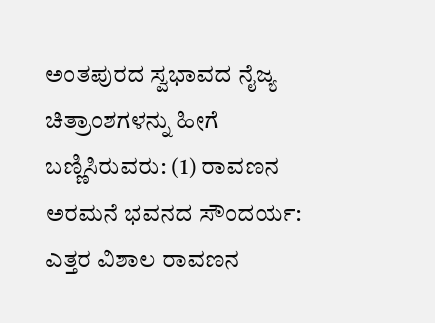ಅಂತಪುರದ ಸ್ವಭಾವದ ನೈಜ್ಯ ಚಿತ್ರಾಂಶಗಳನ್ನು ಹೀಗೆ ಬಣ್ಣಿಸಿರುವರು: (1) ರಾವಣನ ಅರಮನೆ ಭವನದ ಸೌಂದರ್ಯ: ಎತ್ತರ ವಿಶಾಲ ರಾವಣನ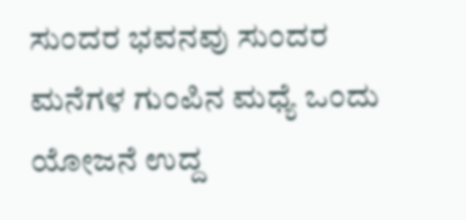ಸುಂದರ ಭವನವು ಸುಂದರ ಮನೆಗಳ ಗುಂಪಿನ ಮಧ್ಯೆ ಒಂದು ಯೋಜನೆ ಉದ್ದ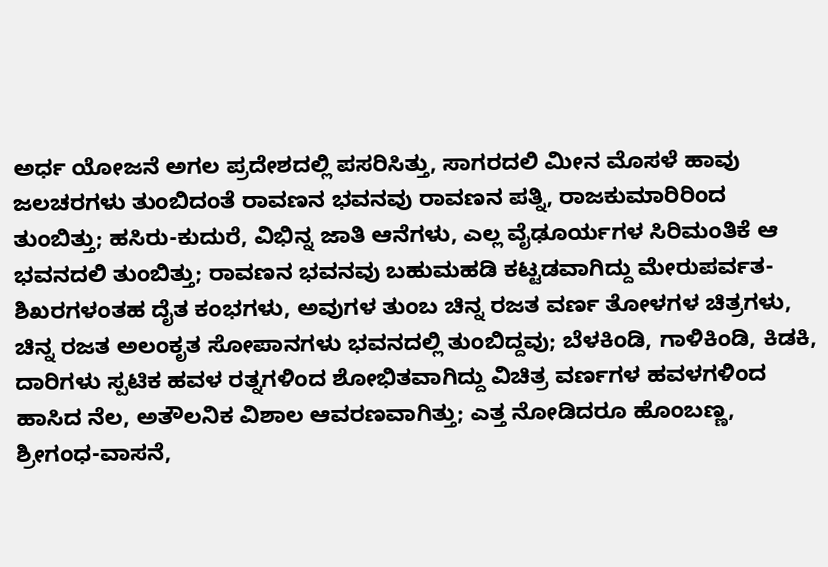ಅರ್ಧ ಯೋಜನೆ ಅಗಲ ಪ್ರದೇಶದಲ್ಲಿ ಪಸರಿಸಿತ್ತು, ಸಾಗರದಲಿ ಮೀನ ಮೊಸಳೆ ಹಾವು ಜಲಚರಗಳು ತುಂಬಿದಂತೆ ರಾವಣನ ಭವನವು ರಾವಣನ ಪತ್ನಿ, ರಾಜಕುಮಾರಿರಿಂದ ತುಂಬಿತ್ತು; ಹಸಿರು-ಕುದುರೆ, ವಿಭಿನ್ನ ಜಾತಿ ಆನೆಗಳು, ಎಲ್ಲ ವೈಢೂರ್ಯಗಳ ಸಿರಿಮಂತಿಕೆ ಆ ಭವನದಲಿ ತುಂಬಿತ್ತು; ರಾವಣನ ಭವನವು ಬಹುಮಹಡಿ ಕಟ್ಟಡವಾಗಿದ್ದು ಮೇರುಪರ್ವತ-ಶಿಖರಗಳಂತಹ ದೈತ ಕಂಭಗಳು, ಅವುಗಳ ತುಂಬ ಚಿನ್ನ ರಜತ ವರ್ಣ ತೋಳಗಳ ಚಿತ್ರಗಳು, ಚಿನ್ನ ರಜತ ಅಲಂಕೃತ ಸೋಪಾನಗಳು ಭವನದಲ್ಲಿ ತುಂಬಿದ್ದವು; ಬೆಳಕಿಂಡಿ, ಗಾಳಿಕಿಂಡಿ, ಕಿಡಕಿ, ದಾರಿಗಳು ಸ್ಪಟಿಕ ಹವಳ ರತ್ನಗಳಿಂದ ಶೋಭಿತವಾಗಿದ್ದು ವಿಚಿತ್ರ ವರ್ಣಗಳ ಹವಳಗಳಿಂದ ಹಾಸಿದ ನೆಲ, ಅತೌಲನಿಕ ವಿಶಾಲ ಆವರಣವಾಗಿತ್ತು; ಎತ್ತ ನೋಡಿದರೂ ಹೊಂಬಣ್ಣ, ಶ್ರೀಗಂಧ-ವಾಸನೆ,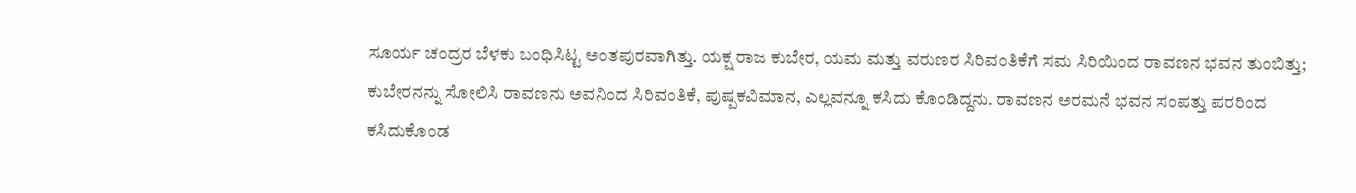ಸೂರ್ಯ ಚಂದ್ರರ ಬೆಳಕು ಬಂಧಿಸಿಟ್ಟ ಅಂತಪುರವಾಗಿತ್ತು. ಯಕ್ಷ ರಾಜ ಕುಬೇರ, ಯಮ ಮತ್ತು ವರುಣರ ಸಿರಿವಂತಿಕೆಗೆ ಸಮ ಸಿರಿಯಿಂದ ರಾವಣನ ಭವನ ತುಂಬಿತ್ತು; ಕುಬೇರನನ್ನು ಸೋಲಿಸಿ ರಾವಣನು ಅವನಿಂದ ಸಿರಿವಂತಿಕೆ, ಪುಷ್ಪಕವಿಮಾನ, ಎಲ್ಲವನ್ನೂ ಕಸಿದು ಕೊಂಡಿದ್ದನು. ರಾವಣನ ಅರಮನೆ ಭವನ ಸಂಪತ್ತು ಪರರಿಂದ ಕಸಿದುಕೊಂಡ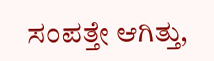ಸಂಪತ್ತೇ ಆಗಿತ್ತು,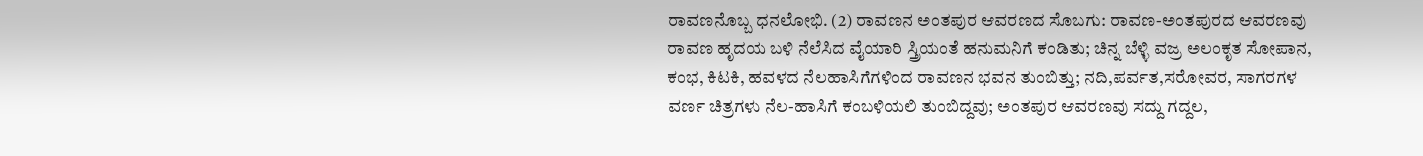ರಾವಣನೊಬ್ಬ ಧನಲೋಭಿ. (2) ರಾವಣನ ಅಂತಪುರ ಆವರಣದ ಸೊಬಗು: ರಾವಣ-ಅಂತಪುರದ ಆವರಣವು ರಾವಣ ಹೃದಯ ಬಳಿ ನೆಲೆಸಿದ ವೈಯಾರಿ ಸ್ತ್ರಿಯಂತೆ ಹನುಮನಿಗೆ ಕಂಡಿತು; ಚಿನ್ನ ಬೆಳ್ಳಿ ವಜ್ರ ಅಲಂಕೃತ ಸೋಪಾನ, ಕಂಭ, ಕಿಟಕಿ, ಹವಳದ ನೆಲಹಾಸಿಗೆಗಳಿಂದ ರಾವಣನ ಭವನ ತುಂಬಿತ್ತು; ನದಿ,ಪರ್ವತ,ಸರೋವರ, ಸಾಗರಗಳ ವರ್ಣ ಚಿತ್ರಗಳು ನೆಲ-ಹಾಸಿಗೆ ಕಂಬಳಿಯಲಿ ತುಂಬಿದ್ದವು; ಅಂತಪುರ ಆವರಣವು ಸದ್ದು ಗದ್ದಲ,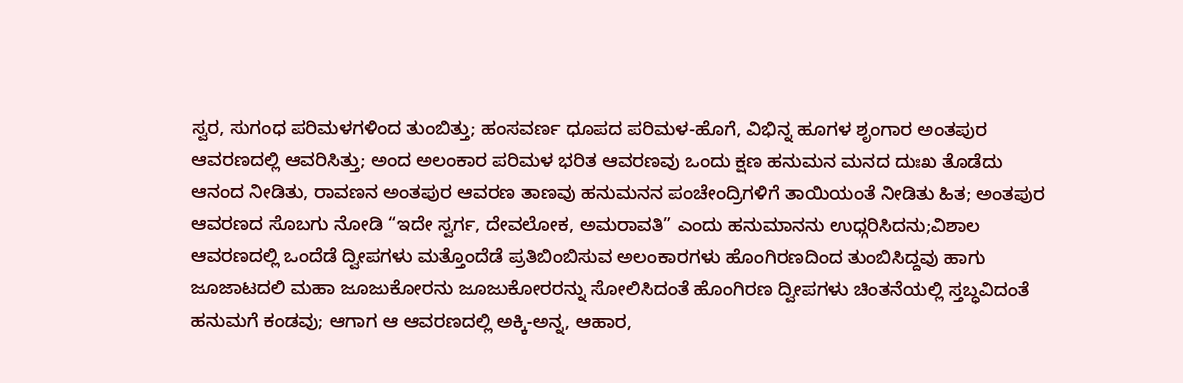ಸ್ವರ, ಸುಗಂಧ ಪರಿಮಳಗಳಿಂದ ತುಂಬಿತ್ತು; ಹಂಸವರ್ಣ ಧೂಪದ ಪರಿಮಳ-ಹೊಗೆ, ವಿಭಿನ್ನ ಹೂಗಳ ಶೃಂಗಾರ ಅಂತಪುರ ಆವರಣದಲ್ಲಿ ಆವರಿಸಿತ್ತು; ಅಂದ ಅಲಂಕಾರ ಪರಿಮಳ ಭರಿತ ಆವರಣವು ಒಂದು ಕ್ಷಣ ಹನುಮನ ಮನದ ದುಃಖ ತೊಡೆದು ಆನಂದ ನೀಡಿತು, ರಾವಣನ ಅಂತಪುರ ಆವರಣ ತಾಣವು ಹನುಮನನ ಪಂಚೇಂದ್ರಿಗಳಿಗೆ ತಾಯಿಯಂತೆ ನೀಡಿತು ಹಿತ; ಅಂತಪುರ ಆವರಣದ ಸೊಬಗು ನೋಡಿ “ಇದೇ ಸ್ವರ್ಗ, ದೇವಲೋಕ, ಅಮರಾವತಿ” ಎಂದು ಹನುಮಾನನು ಉಧ್ಗರಿಸಿದನು;ವಿಶಾಲ ಆವರಣದಲ್ಲಿ ಒಂದೆಡೆ ದ್ವೀಪಗಳು ಮತ್ತೊಂದೆಡೆ ಪ್ರತಿಬಿಂಬಿಸುವ ಅಲಂಕಾರಗಳು ಹೊಂಗಿರಣದಿಂದ ತುಂಬಿಸಿದ್ದವು ಹಾಗು ಜೂಜಾಟದಲಿ ಮಹಾ ಜೂಜುಕೋರನು ಜೂಜುಕೋರರನ್ನು ಸೋಲಿಸಿದಂತೆ ಹೊಂಗಿರಣ ದ್ವೀಪಗಳು ಚಿಂತನೆಯಲ್ಲಿ ಸ್ತಬ್ಧವಿದಂತೆ ಹನುಮಗೆ ಕಂಡವು; ಆಗಾಗ ಆ ಆವರಣದಲ್ಲಿ ಅಕ್ಕಿ-ಅನ್ನ, ಆಹಾರ,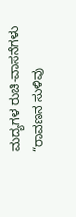ಮದ್ಯಗಳ ರುಚಿ-ವಾಸನೆಗಳು “ರಾವಣನ ಸುಳಿವು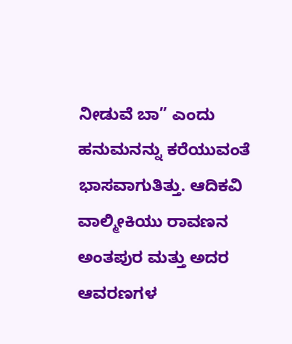ನೀಡುವೆ ಬಾ” ಎಂದು ಹನುಮನನ್ನು ಕರೆಯುವಂತೆ ಭಾಸವಾಗುತಿತ್ತು. ಆದಿಕವಿ ವಾಲ್ಮೀಕಿಯು ರಾವಣನ ಅಂತಪುರ ಮತ್ತು ಅದರ ಆವರಣಗಳ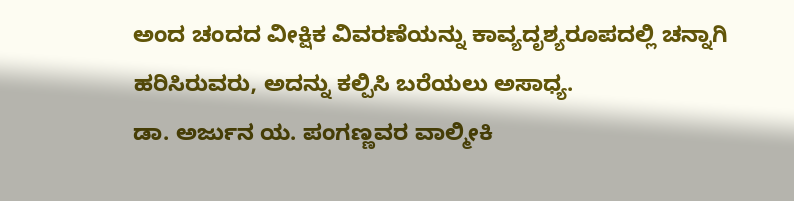ಅಂದ ಚಂದದ ವೀಕ್ಷಿಕ ವಿವರಣೆಯನ್ನು ಕಾವ್ಯದೃಶ್ಯರೂಪದಲ್ಲಿ ಚನ್ನಾಗಿ ಹರಿಸಿರುವರು, ಅದನ್ನು ಕಲ್ಪಿಸಿ ಬರೆಯಲು ಅಸಾಧ್ಯ.
ಡಾ. ಅರ್ಜುನ ಯ. ಪಂಗಣ್ಣವರ ವಾಲ್ಮೀಕಿ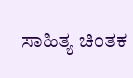ಸಾಹಿತ್ಯ ಚಿಂತಕ‌